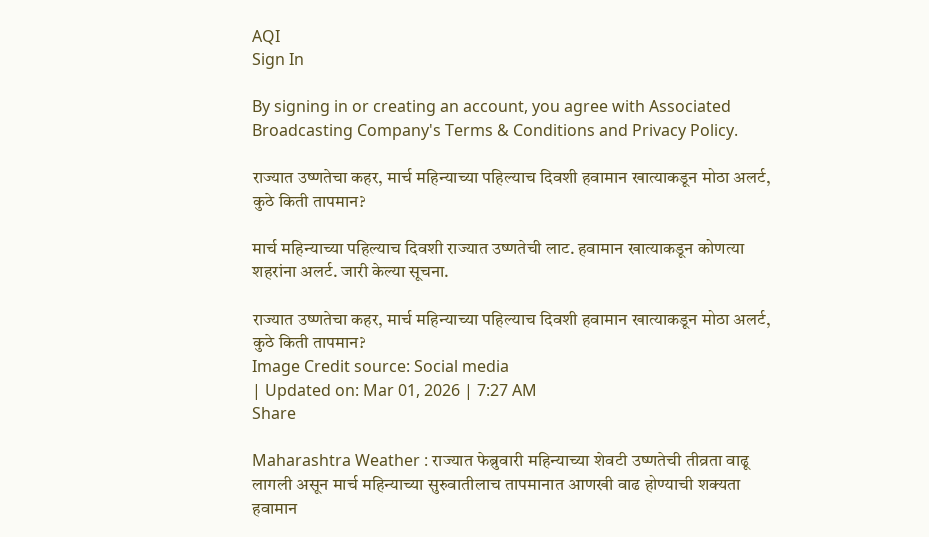AQI
Sign In

By signing in or creating an account, you agree with Associated Broadcasting Company's Terms & Conditions and Privacy Policy.

राज्यात उष्णतेचा कहर, मार्च महिन्याच्या पहिल्याच दिवशी हवामान खात्याकडून मोठा अलर्ट, कुठे किती तापमान?

मार्च महिन्याच्या पहिल्याच दिवशी राज्यात उष्णतेची लाट. हवामान खात्याकडून कोणत्या शहरांना अलर्ट. जारी केल्या सूचना.

राज्यात उष्णतेचा कहर, मार्च महिन्याच्या पहिल्याच दिवशी हवामान खात्याकडून मोठा अलर्ट, कुठे किती तापमान?
Image Credit source: Social media
| Updated on: Mar 01, 2026 | 7:27 AM
Share

Maharashtra Weather : राज्यात फेब्रुवारी महिन्याच्या शेवटी उष्णतेची तीव्रता वाढू लागली असून मार्च महिन्याच्या सुरुवातीलाच तापमानात आणखी वाढ होण्याची शक्यता हवामान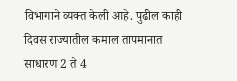विभागाने व्यक्त केली आहे. पुढील काही दिवस राज्यातील कमाल तापमानात साधारण 2 ते 4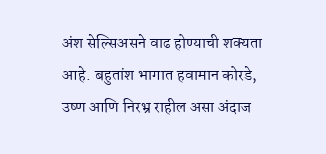अंश सेल्सिअसने वाढ होण्याची शक्यता आहे. बहुतांश भागात हवामान कोरडे, उष्ण आणि निरभ्र राहील असा अंदाज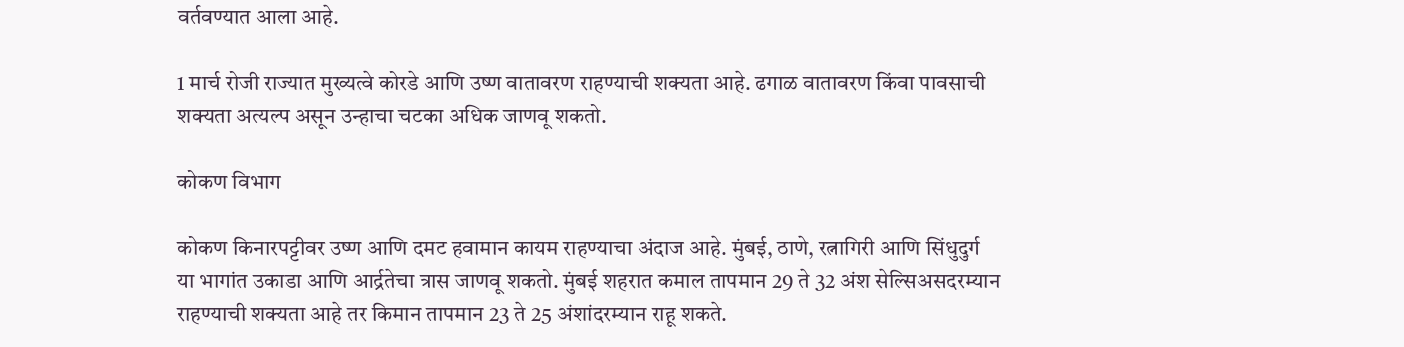वर्तवण्यात आला आहे.

1 मार्च रोजी राज्यात मुख्यत्वे कोरडे आणि उष्ण वातावरण राहण्याची शक्यता आहे. ढगाळ वातावरण किंवा पावसाची शक्यता अत्यल्प असून उन्हाचा चटका अधिक जाणवू शकतो.

कोकण विभाग

कोकण किनारपट्टीवर उष्ण आणि दमट हवामान कायम राहण्याचा अंदाज आहे. मुंबई, ठाणे, रत्नागिरी आणि सिंधुदुर्ग या भागांत उकाडा आणि आर्द्रतेचा त्रास जाणवू शकतो. मुंबई शहरात कमाल तापमान 29 ते 32 अंश सेल्सिअसदरम्यान राहण्याची शक्यता आहे तर किमान तापमान 23 ते 25 अंशांदरम्यान राहू शकते.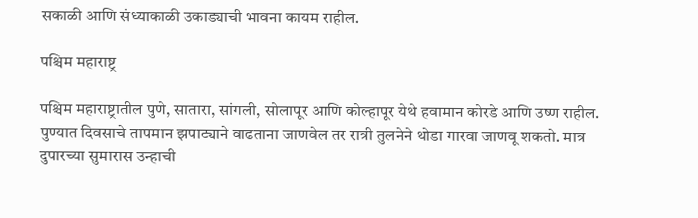सकाळी आणि संध्याकाळी उकाड्याची भावना कायम राहील.

पश्चिम महाराष्ट्र

पश्चिम महाराष्ट्रातील पुणे, सातारा, सांगली, सोलापूर आणि कोल्हापूर येथे हवामान कोरडे आणि उष्ण राहील. पुण्यात दिवसाचे तापमान झपाट्याने वाढताना जाणवेल तर रात्री तुलनेने थोडा गारवा जाणवू शकतो. मात्र दुपारच्या सुमारास उन्हाची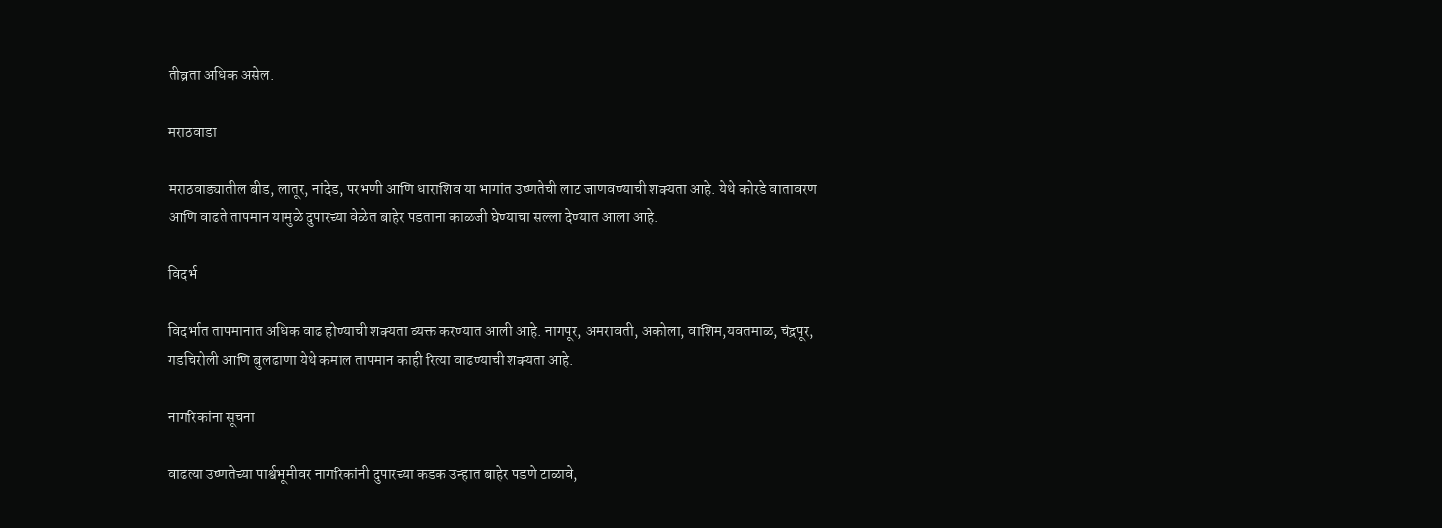तीव्रता अधिक असेल.

मराठवाडा

मराठवाड्यातील बीड, लातूर, नांदेड, परभणी आणि धाराशिव या भागांत उष्णतेची लाट जाणवण्याची शक्यता आहे. येथे कोरडे वातावरण आणि वाढते तापमान यामुळे दुपारच्या वेळेत बाहेर पडताना काळजी घेण्याचा सल्ला देण्यात आला आहे.

विदर्भ

विदर्भात तापमानात अधिक वाढ होण्याची शक्यता व्यक्त करण्यात आली आहे. नागपूर, अमरावती, अकोला, वाशिम,यवतमाळ, चंद्रपूर, गडचिरोली आणि बुलढाणा येथे कमाल तापमान काही रित्या वाढण्याची शक्यता आहे.

नागरिकांना सूचना

वाढत्या उष्णतेच्या पार्श्वभूमीवर नागरिकांनी दुपारच्या कडक उन्हात बाहेर पडणे टाळावे,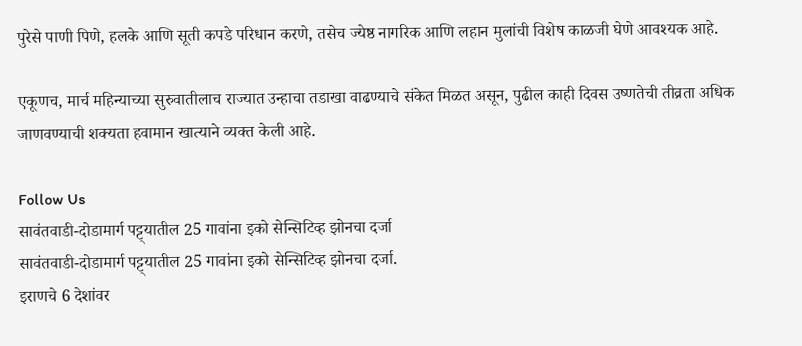पुरेसे पाणी पिणे, हलके आणि सूती कपडे परिधान करणे, तसेच ज्येष्ठ नागरिक आणि लहान मुलांची विशेष काळजी घेणे आवश्यक आहे.

एकूणच, मार्च महिन्याच्या सुरुवातीलाच राज्यात उन्हाचा तडाखा वाढण्याचे संकेत मिळत असून, पुढील काही दिवस उष्णतेची तीव्रता अधिक जाणवण्याची शक्यता हवामान खात्याने व्यक्त केली आहे.

Follow Us
सावंतवाडी-दोडामार्ग पट्ट्यातील 25 गावांना इको सेन्सिटिव्ह झोनचा दर्जा
सावंतवाडी-दोडामार्ग पट्ट्यातील 25 गावांना इको सेन्सिटिव्ह झोनचा दर्जा.
इराणचे 6 देशांवर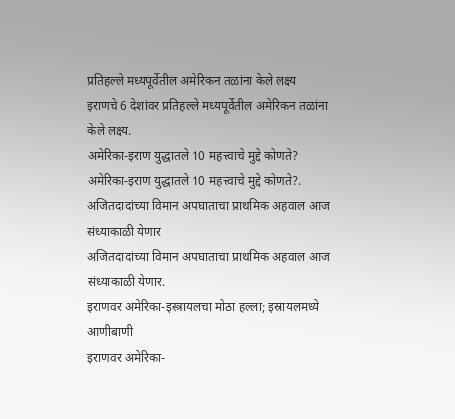प्रतिहल्ले मध्यपूर्वेतील अमेरिकन तळांना केले लक्ष्य
इराणचे 6 देशांवर प्रतिहल्ले मध्यपूर्वेतील अमेरिकन तळांना केले लक्ष्य.
अमेरिका-इराण युद्धातले 10 महत्त्वाचे मुद्दे कोणते?
अमेरिका-इराण युद्धातले 10 महत्त्वाचे मुद्दे कोणते?.
अजितदादांच्या विमान अपघाताचा प्राथमिक अहवाल आज संध्याकाळी येणार
अजितदादांच्या विमान अपघाताचा प्राथमिक अहवाल आज संध्याकाळी येणार.
इराणवर अमेरिका-इस्त्रायलचा मोठा हल्ला; इस्रायलमध्ये आणीबाणी
इराणवर अमेरिका-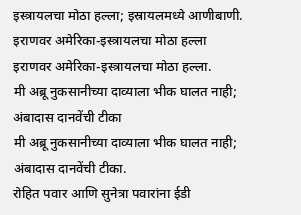इस्त्रायलचा मोठा हल्ला; इस्रायलमध्ये आणीबाणी.
इराणवर अमेरिका-इस्त्रायलचा मोठा हल्ला
इराणवर अमेरिका-इस्त्रायलचा मोठा हल्ला.
मी अब्रू नुकसानीच्या दाव्याला भीक घालत नाही; अंबादास दानवेंची टीका
मी अब्रू नुकसानीच्या दाव्याला भीक घालत नाही; अंबादास दानवेंची टीका.
रोहित पवार आणि सुनेत्रा पवारांना ईडी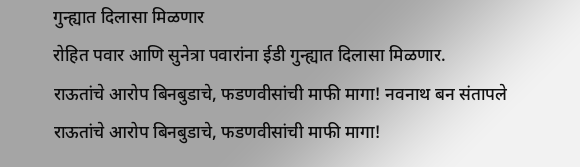गुन्ह्यात दिलासा मिळणार
रोहित पवार आणि सुनेत्रा पवारांना ईडी गुन्ह्यात दिलासा मिळणार.
राऊतांचे आरोप बिनबुडाचे, फडणवीसांची माफी मागा! नवनाथ बन संतापले
राऊतांचे आरोप बिनबुडाचे, फडणवीसांची माफी मागा!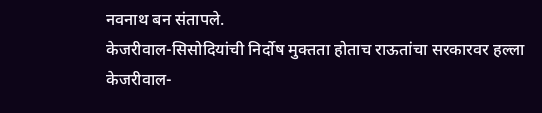नवनाथ बन संतापले.
केजरीवाल-सिसोदियांची निर्दोष मुक्तता होताच राऊतांचा सरकारवर हल्ला
केजरीवाल-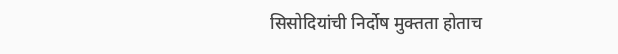सिसोदियांची निर्दोष मुक्तता होताच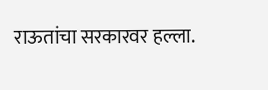राऊतांचा सरकारवर हल्ला.